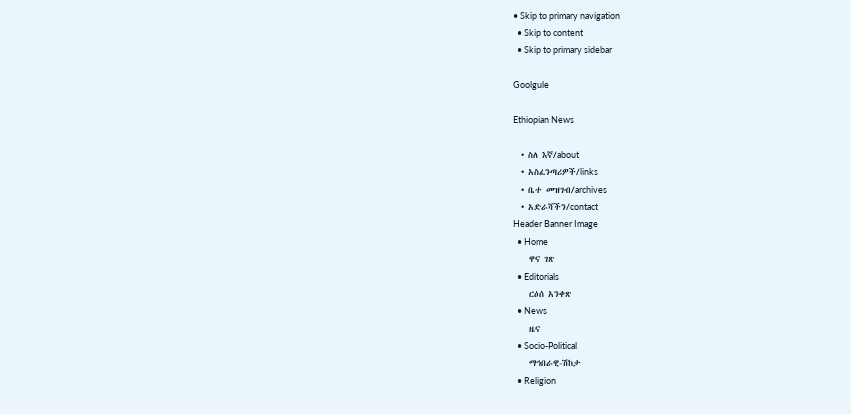• Skip to primary navigation
  • Skip to content
  • Skip to primary sidebar

Goolgule

Ethiopian News

  • ስለ እኛ/about
  • አስፈንጣሪዎች/links
  • ቤተ መዝገብ/archives
  • አድራሻችን/contact
Header Banner Image
  • Home
    ዋና ገጽ
  • Editorials
    ርዕሰ አንቀጽ
  • News
    ዜና
  • Socio-Political
    ማኅበራዊ-ሽከታ
  • Religion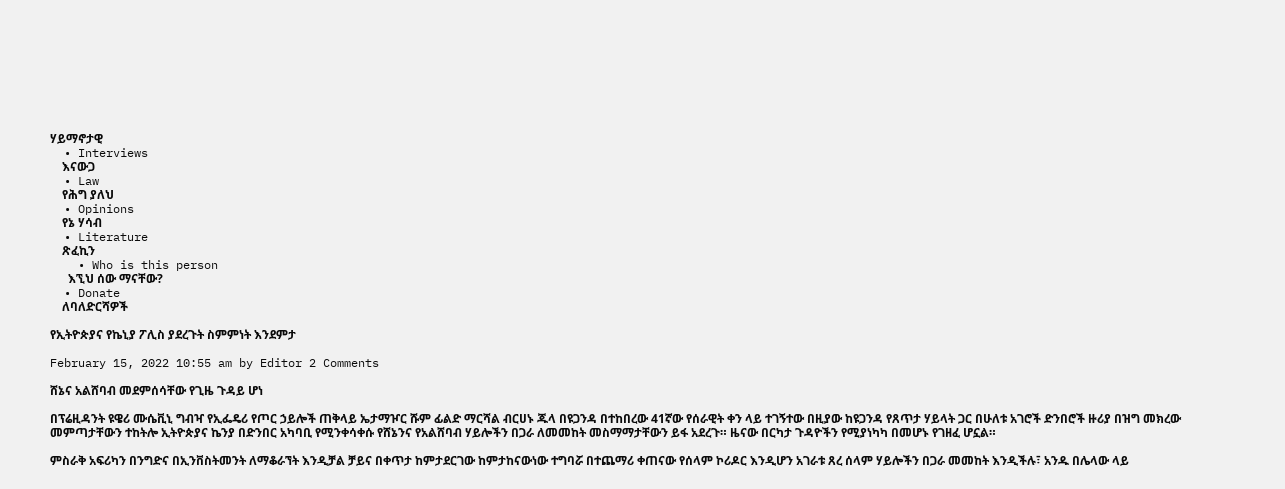ሃይማኖታዊ
  • Interviews
    እናውጋ
  • Law
    የሕግ ያለህ
  • Opinions
    የኔ ሃሳብ
  • Literature
    ጽፈኪን
    • Who is this person
      እኚህ ሰው ማናቸው?
  • Donate
    ለባለድርሻዎች

የኢትዮጵያና የኬኒያ ፖሊስ ያደረጉት ስምምነት እንደምታ

February 15, 2022 10:55 am by Editor 2 Comments

ሸኔና አልሸባብ መደምሰሳቸው የጊዜ ጉዳይ ሆነ

በፕሬዚዳንት ዩዌሪ ሙሴቪኒ ግብዣ የኢፌዴሪ የጦር ኃይሎች ጠቅላይ ኤታማዦር ሹም ፊልድ ማርሻል ብርሀኑ ጁላ በዩጋንዳ በተከበረው 41ኛው የሰራዊት ቀን ላይ ተገኝተው በዚያው ከዩጋንዳ የጸጥታ ሃይላት ጋር በሁለቱ አገሮች ድንበሮች ዙሪያ በዝግ መክረው መምጣታቸውን ተከትሎ ኢትዮጵያና ኬንያ በድንበር አካባቢ የሚንቀሳቀሱ የሸኔንና የአልሸባብ ሃይሎችን በጋራ ለመመከት መስማማታቸውን ይፋ አደረጉ። ዜናው በርካታ ጉዳዮችን የሚያነካካ በመሆኑ የገዘፈ ሆኗል።

ምስራቅ አፍሪካን በንግድና በኢንቨስትመንት ለማቆራኘት እንዲቻል ቻይና በቀጥታ ከምታደርገው ከምታከናውነው ተግባሯ በተጨማሪ ቀጠናው የሰላም ኮሪዶር እንዲሆን አገራቱ ጸረ ሰላም ሃይሎችን በጋራ መመከት እንዲችሉ፣ አንዱ በሌላው ላይ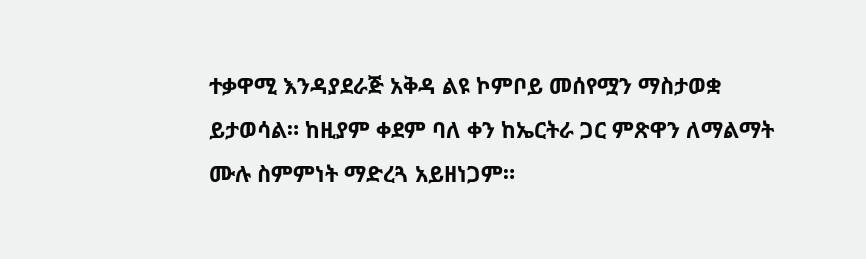ተቃዋሚ እንዳያደራጅ አቅዳ ልዩ ኮምቦይ መሰየሟን ማስታወቋ ይታወሳል። ከዚያም ቀደም ባለ ቀን ከኤርትራ ጋር ምጽዋን ለማልማት ሙሉ ስምምነት ማድረጓ አይዘነጋም።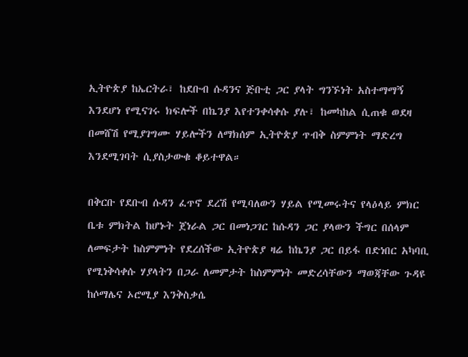ኢትዮጵያ ከኤርትራ፣ ከደቡብ ሱዳንና ጅቡቲ ጋር ያላት ግንኙነት አስተማማኝ እንደሆነ የሚናገሩ ክፍሎች በኬንያ እየተንቀሳቀሱ ያሉ፣ ከመካከል ሲጠቁ ወደዛ በመሸሽ የሚያገግሙ ሃይሎችን ለማክሰም ኢትዮጵያ ጥብቅ ስምምነት ማድረግ እንደሚገባት ሲያስታውቁ ቆይተዋል።

በቅርቡ የደቡብ ሱዳን ፈጥኖ ደረሽ የሚባለውን ሃይል የሚመሩትና የላዕላይ ምክር ቤቱ ምክትል ከሆኑት ጀነራል ጋር በመነጋገር ከሱዳን ጋር ያላውን ችግር በሰላም ለመፍታት ከስምምነት የደረሰችው ኢትዮጵያ ዛሬ ከኬንያ ጋር በይፋ በድነበር አካባቢ የሚነቅሳቀሱ ሃያላትን በጋራ ለመምታት ከስምምነት መድረሳቸውን ማወጃቸው ጉዳዩ ከሶማሌና ኦሮሚያ እንቅስቃሴ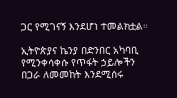ጋር የሚገናኝ እንደሆነ ተመልክቷል።

ኢትዮጵያና ኬንያ በድንበር አካባቢ የሚንቀሳቀሱ የጥፋት ኃይሎችን በጋራ ለመመከት እንደሚሰሩ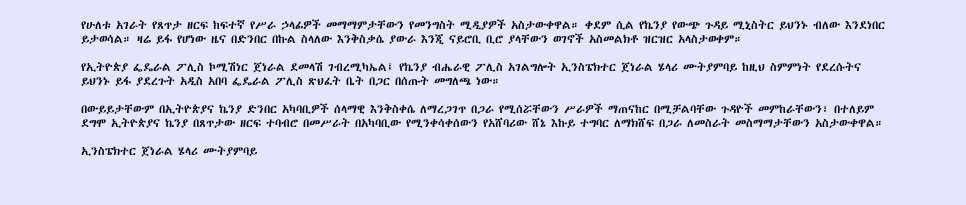የሁለቱ አገራት የጸጥታ ዘርፍ ከፍተኛ የሥራ ኃላፊዎች መማማምታቸውን የመንግስት ሚዲያዎች አስታውቀዋል። ቀደም ሲል የኬንያ የውጭ ጉዳይ ሚኒስትር ይህንኑ ብለው እንደነበር ይታወሳል። ዛሬ ይፋ የሆነው ዜና በድንበር በኩል ስላለው እንቅስቃሴ ያውራ እንጂ ናይሮቢ ቢሮ ያላቸውን ወገኖች አስመልክቶ ዝርዝር አላስታወቀም።

የኢትዮጵያ ፌዴራል ፖሊስ ኮሚሽነር ጀነራል ደመላሽ ገብረሚካኤል፤ የኬንያ ብሔራዊ ፖሊስ አገልግሎት ኢንስፔክተር ጀነራል ሄላሪ ሙትያምባይ ከዚህ ስምምነት የደረሱትና ይህንኑ ይፋ ያደረጉት አዲስ አበባ ፌዴራል ፖሊስ ጽህፈት ቤት በጋር በሰጡት መግለጫ ነው።

በውይይታቸውም በኢትዮጵያና ኬንያ ድንበር አካባቢዎች ሰላማዊ እንቅስቀሴ ለማረጋገጥ በጋራ የሚሰሯቸውን ሥራዎች ማጠናከር በሚቻልባቸው ጉዳዮች መምከራቸውን፣ በተለይም ደግሞ ኢትዮጵያና ኬንያ በጸጥታው ዘርፍ ተባብሮ በመሥራት በአካባቢው የሚንቀሳቀሰውን የአሸባሪው ሸኔ እኩይ ተግባር ለማክሸፍ በጋራ ለመስራት መስማማታቸውን አስታውቀዋል።

ኢንስፔክተር ጀነራል ሄላሪ ሙትያምባይ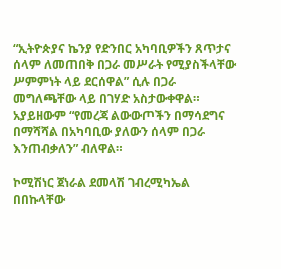“ኢትዮጵያና ኬንያ የድንበር አካባቢዎችን ጸጥታና ሰላም ለመጠበቅ በጋራ መሥራት የሚያስችላቸው ሥምምነት ላይ ደርሰዋል” ሲሉ በጋራ መግለጫቸው ላይ በገሃድ አስታውቀዋል። አያይዘውም “የመረጃ ልውውጦችን በማሳደግና በማሻሻል በአካባቢው ያለውን ሰላም በጋራ እንጠብቃለን” ብለዋል።

ኮሚሽነር ጀነራል ደመላሽ ገብረሚካኤል በበኩላቸው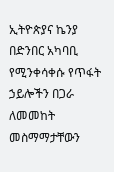ኢትዮጵያና ኬንያ በድንበር አካባቢ የሚንቀሳቀሱ የጥፋት ኃይሎችን በጋራ ለመመከት መስማማታቸውን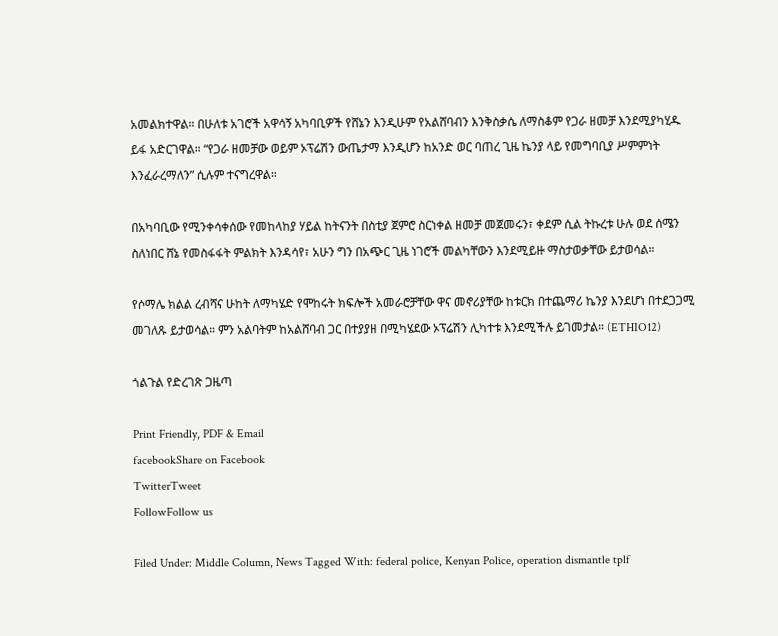አመልክተዋል። በሁለቱ አገሮች አዋሳኝ አካባቢዎች የሸኔን እንዲሁም የአልሸባብን እንቅስቃሴ ለማስቆም የጋራ ዘመቻ እንደሚያካሂዱ ይፋ አድርገዋል። “የጋራ ዘመቻው ወይም ኦፕሬሽን ውጤታማ እንዲሆን ከአንድ ወር ባጠረ ጊዜ ኬንያ ላይ የመግባቢያ ሥምምነት እንፈራረማለን” ሲሉም ተናግረዋል።

በአካባቢው የሚንቀሳቀሰው የመከላከያ ሃይል ከትናንት በስቲያ ጀምሮ ስርነቀል ዘመቻ መጀመሩን፣ ቀደም ሲል ትኩረቱ ሁሉ ወደ ሰሜን ስለነበር ሸኔ የመስፋፋት ምልክት እንዳሳየ፣ አሁን ግን በአጭር ጊዜ ነገሮች መልካቸውን እንደሚይዙ ማስታወቃቸው ይታወሳል።

የሶማሌ ክልል ረብሻና ሁከት ለማካሄድ የሞከሩት ክፍሎች አመራሮቻቸው ዋና መኖሪያቸው ከቱርክ በተጨማሪ ኬንያ እንደሆነ በተደጋጋሚ መገለጹ ይታወሳል። ምን አልባትም ከአልሸባብ ጋር በተያያዘ በሚካሄደው ኦፕሬሽን ሊካተቱ እንደሚችሉ ይገመታል። (ETHIO12)

ጎልጉል የድረገጽ ጋዜጣ

Print Friendly, PDF & Email
facebookShare on Facebook
TwitterTweet
FollowFollow us

Filed Under: Middle Column, News Tagged With: federal police, Kenyan Police, operation dismantle tplf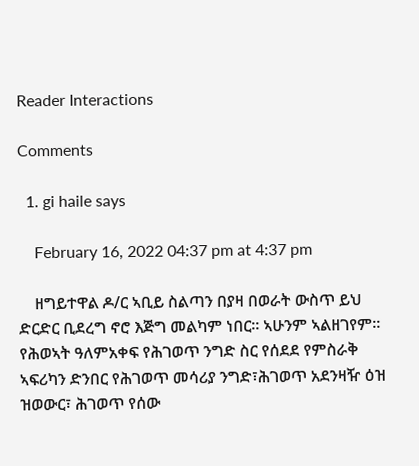Reader Interactions

Comments

  1. gi haile says

    February 16, 2022 04:37 pm at 4:37 pm

    ዘግይተዋል ዶ/ር ኣቢይ ስልጣን በያዛ በወራት ውስጥ ይህ ድርድር ቢደረግ ኖሮ እጅግ መልካም ነበር። ኣሁንም ኣልዘገየም። የሕወኣት ዓለምአቀፍ የሕገወጥ ንግድ ስር የሰደደ የምስራቅ ኣፍሪካን ድንበር የሕገወጥ መሳሪያ ንግድ፣ሕገወጥ አደንዛዥ ዕዝ ዝወውር፣ ሕገወጥ የሰው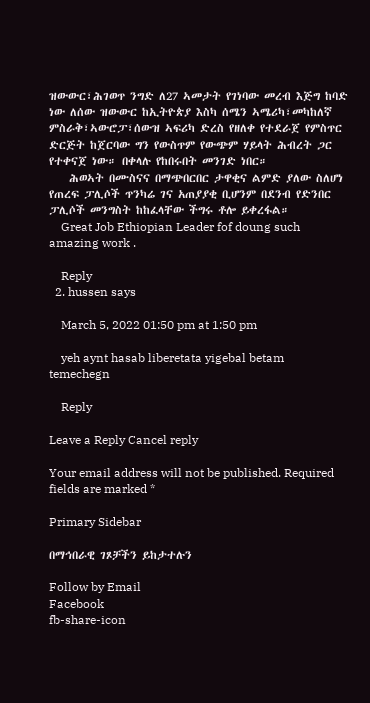ዝውውር፣ሕገወጥ ንግድ ለ27 ኣመታት የገነባው መረብ እጅግ ከባድ ነው ለሰው ዝውውር ከኢትዮጵያ እስካ ሰሜን ኣሜሪካ፣መካከለኛ ምስራቅ፣ኣውሮፓ፣ሰውዝ ኣፍሪካ ድረስ የዘለቀ የተደራጀ የምስጥር ድርጅት ከጀርባው ግን የውስጥም የውጭም ሃይላት ሕብረት ጋር የተቀናጀ ነው። በቀላሉ የከበሩበት መንገድ ነበር።
    ሕወኣት በሙስናና በማጭበርበር ታዋቂና ልምድ ያለው ስለሆነ የጠረፍ ፓሊሶች ጥንካሬ ገና አጠያያቂ ቢሆንም በደንብ የድንበር ፓሊሶች መንግስት ከከፈላቸው ችግሩ ቶሎ ይቀረፋል።
    Great Job Ethiopian Leader fof doung such amazing work .

    Reply
  2. hussen says

    March 5, 2022 01:50 pm at 1:50 pm

    yeh aynt hasab liberetata yigebal betam temechegn

    Reply

Leave a Reply Cancel reply

Your email address will not be published. Required fields are marked *

Primary Sidebar

በማኅበራዊ ገጾቻችን ይከታተሉን

Follow by Email
Facebook
fb-share-icon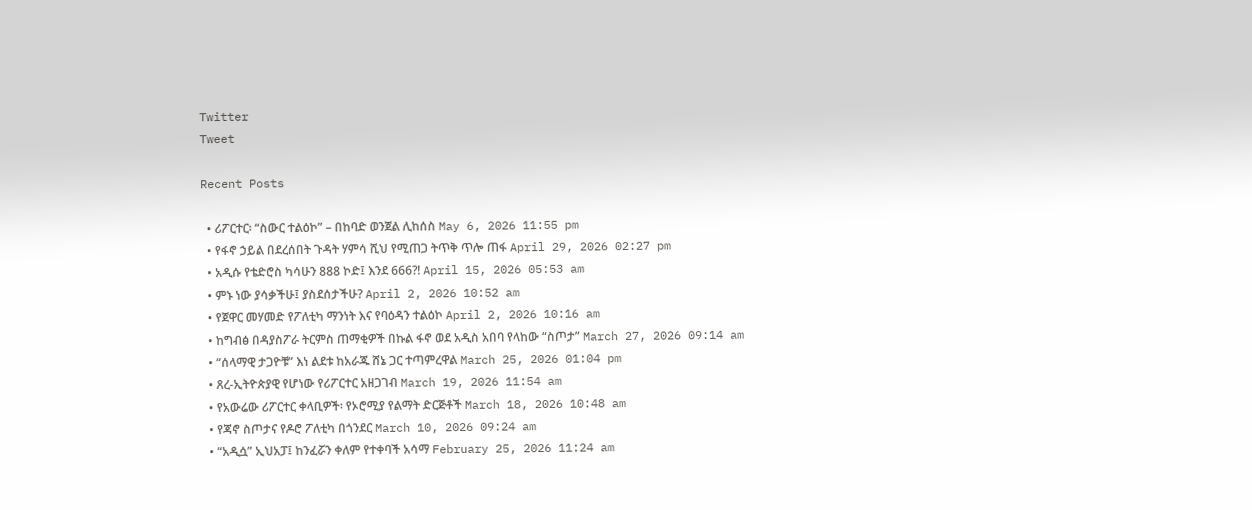Twitter
Tweet

Recent Posts

  • ሪፖርተር፡ “ስውር ተልዕኮ” – በከባድ ወንጀል ሊከሰስ May 6, 2026 11:55 pm
  • የፋኖ ኃይል በደረሰበት ጉዳት ሃምሳ ሺህ የሚጠጋ ትጥቅ ጥሎ ጠፋ April 29, 2026 02:27 pm
  • አዲሱ የቴድሮስ ካሳሁን 888 ኮድ፤ እንደ 666?! April 15, 2026 05:53 am
  • ምኑ ነው ያሳቃችሁ፤ ያስደሰታችሁ? April 2, 2026 10:52 am
  • የጀዋር መሃመድ የፖለቲካ ማንነት እና የባዕዳን ተልዕኮ April 2, 2026 10:16 am
  • ከግብፅ በዳያስፖራ ትርምስ ጠማቂዎች በኩል ፋኖ ወደ አዲስ አበባ የላከው “ስጦታ” March 27, 2026 09:14 am
  • “ሰላማዊ ታጋዮቹ” እነ ልደቱ ከአራጁ ሸኔ ጋር ተጣምረዋል March 25, 2026 01:04 pm
  • ጸረ-ኢትዮጵያዊ የሆነው የሪፖርተር አዘጋገብ March 19, 2026 11:54 am
  • የአውሬው ሪፖርተር ቀላቢዎች፡ የኦሮሚያ የልማት ድርጅቶች March 18, 2026 10:48 am
  • የጃኖ ስጦታና የዶሮ ፖለቲካ በጎንደር March 10, 2026 09:24 am
  • “አዲሷ” ኢህአፓ፤ ከንፈሯን ቀለም የተቀባች አሳማ February 25, 2026 11:24 am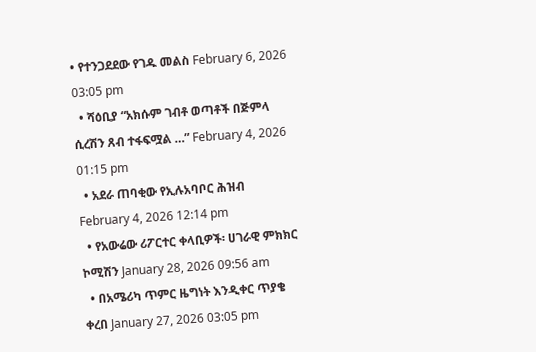• የተንጋደደው የገዱ መልስ February 6, 2026 03:05 pm
  • ሻዕቢያ “አክሱም ገብቶ ወጣቶች በጅምላ ሲረሽን ጸብ ተፋፍሟል …” February 4, 2026 01:15 pm
  • አደራ ጠባቂው የኢሉአባቦር ሕዝብ February 4, 2026 12:14 pm
  • የአውሬው ሪፖርተር ቀላቢዎች፡ ሀገራዊ ምክክር ኮሚሽን January 28, 2026 09:56 am
  • በአሜሪካ ጥምር ዜግነት እንዲቀር ጥያቄ ቀረበ January 27, 2026 03:05 pm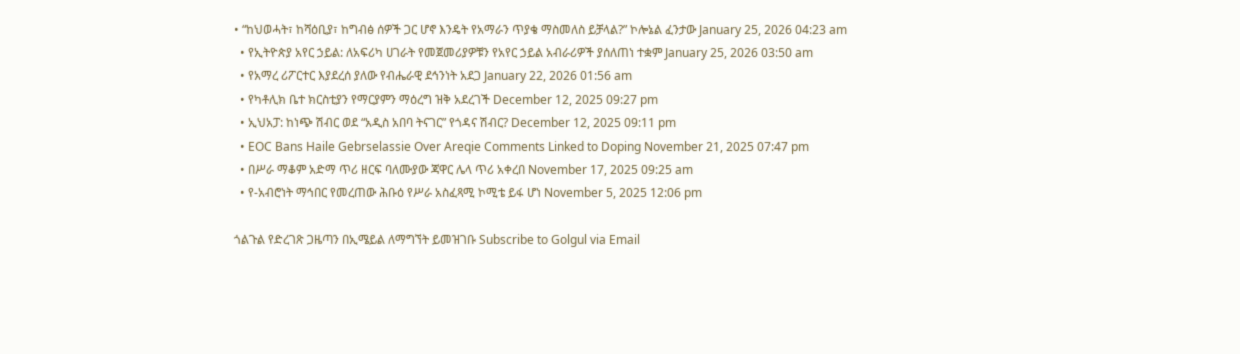• “ከህወሓት፣ ከሻዕቢያ፣ ከግብፅ ሰዎች ጋር ሆኖ እንዴት የአማራን ጥያቄ ማስመለስ ይቻላል?” ኮሎኔል ፈንታው January 25, 2026 04:23 am
  • የኢትዮጵያ አየር ኃይል: ለአፍሪካ ሀገራት የመጀመሪያዎቹን የአየር ኃይል አብራሪዎች ያሰለጠነ ተቋም January 25, 2026 03:50 am
  • የአማረ ሪፖርተር እያደረሰ ያለው የብሔራዊ ደኅንነት አደጋ January 22, 2026 01:56 am
  • የካቶሊክ ቤተ ክርስቲያን የማርያምን ማዕረግ ዝቅ አደረገች December 12, 2025 09:27 pm
  • ኢህአፓ: ከነጭ ሽብር ወደ “አዲስ አበባ ትናገር” የጎዳና ሽብር? December 12, 2025 09:11 pm
  • EOC Bans Haile Gebrselassie Over Areqie Comments Linked to Doping November 21, 2025 07:47 pm
  • በሥራ ማቆም አድማ ጥሪ ዘርፍ ባለሙያው ጃዋር ሌላ ጥሪ አቀረበ November 17, 2025 09:25 am
  • የ-አብሮነት ማኅበር የመረጠው ሕቡዕ የሥራ አስፈጻሚ ኮሚቴ ይፋ ሆነ November 5, 2025 12:06 pm

ጎልጉል የድረገጽ ጋዜጣን በኢሜይል ለማግኘት ይመዝገቡ Subscribe to Golgul via Email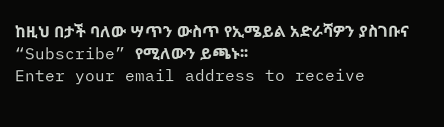ከዚህ በታች ባለው ሣጥን ውስጥ የኢሜይል አድራሻዎን ያስገቡና “Subscribe” የሚለውን ይጫኑ፡፡
Enter your email address to receive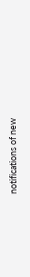notifications of new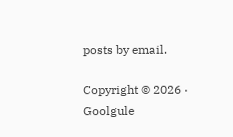posts by email.

Copyright © 2026 · Goolgule